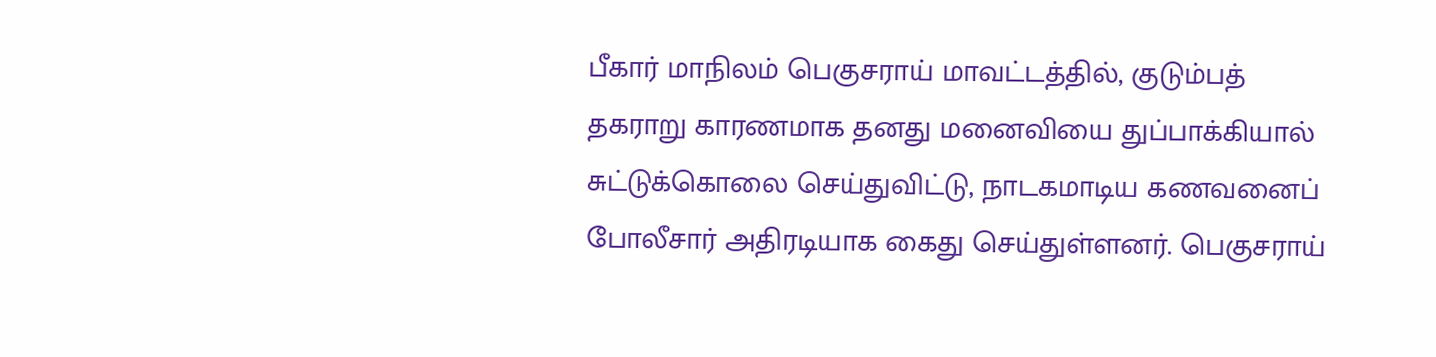பீகார் மாநிலம் பெகுசராய் மாவட்டத்தில், குடும்பத் தகராறு காரணமாக தனது மனைவியை துப்பாக்கியால் சுட்டுக்கொலை செய்துவிட்டு, நாடகமாடிய கணவனைப் போலீசார் அதிரடியாக கைது செய்துள்ளனர். பெகுசராய்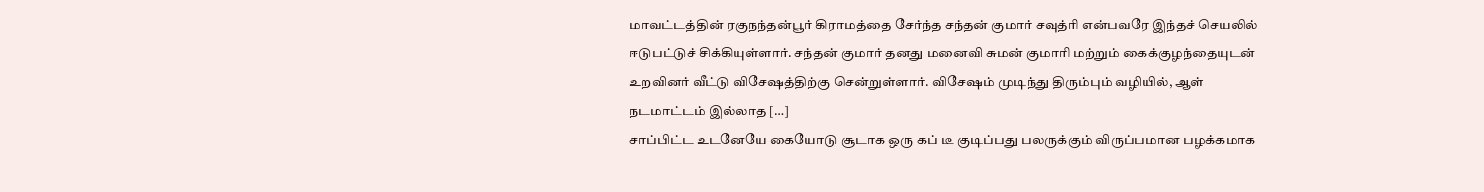மாவட்டத்தின் ரகுநந்தன்பூர் கிராமத்தை சேர்ந்த சந்தன் குமார் சவுத்ரி என்பவரே இந்தச் செயலில் ஈடுபட்டுச் சிக்கியுள்ளார். சந்தன் குமார் தனது மனைவி சுமன் குமாரி மற்றும் கைக்குழந்தையுடன் உறவினர் வீட்டு விசேஷத்திற்கு சென்றுள்ளார். விசேஷம் முடிந்து திரும்பும் வழியில், ஆள் நடமாட்டம் இல்லாத […]
சாப்பிட்ட உடனேயே கையோடு சூடாக ஒரு கப் டீ குடிப்பது பலருக்கும் விருப்பமான பழக்கமாக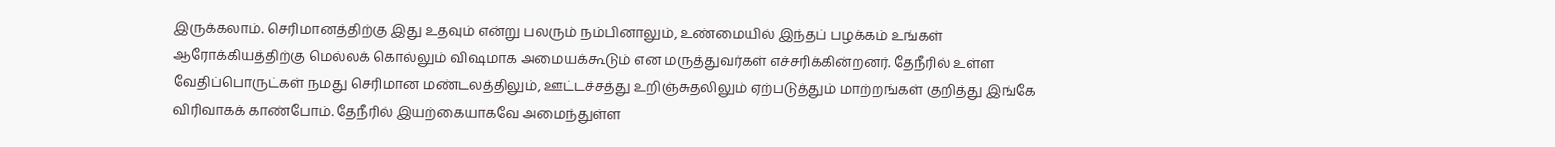இருக்கலாம். செரிமானத்திற்கு இது உதவும் என்று பலரும் நம்பினாலும், உண்மையில் இந்தப் பழக்கம் உங்கள் ஆரோக்கியத்திற்கு மெல்லக் கொல்லும் விஷமாக அமையக்கூடும் என மருத்துவர்கள் எச்சரிக்கின்றனர். தேநீரில் உள்ள வேதிப்பொருட்கள் நமது செரிமான மண்டலத்திலும், ஊட்டச்சத்து உறிஞ்சுதலிலும் ஏற்படுத்தும் மாற்றங்கள் குறித்து இங்கே விரிவாகக் காண்போம். தேநீரில் இயற்கையாகவே அமைந்துள்ள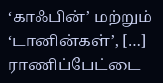‘காஃபின்’ மற்றும் ‘டானின்கள்’, […]
ராணிப்பேட்டை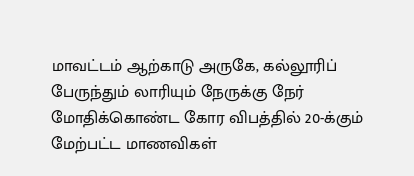மாவட்டம் ஆற்காடு அருகே, கல்லூரிப் பேருந்தும் லாரியும் நேருக்கு நேர் மோதிக்கொண்ட கோர விபத்தில் 20-க்கும் மேற்பட்ட மாணவிகள்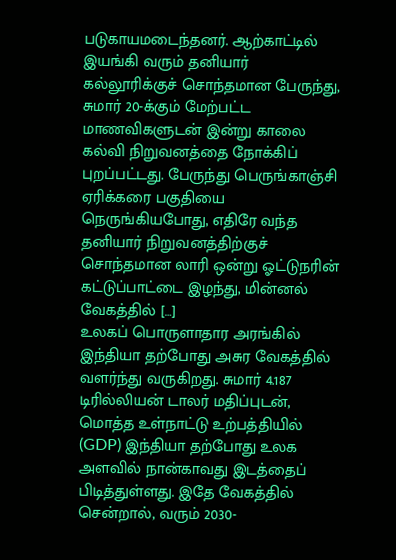படுகாயமடைந்தனர். ஆற்காட்டில் இயங்கி வரும் தனியார் கல்லூரிக்குச் சொந்தமான பேருந்து, சுமார் 20-க்கும் மேற்பட்ட மாணவிகளுடன் இன்று காலை கல்வி நிறுவனத்தை நோக்கிப் புறப்பட்டது. பேருந்து பெருங்காஞ்சி ஏரிக்கரை பகுதியை நெருங்கியபோது, எதிரே வந்த தனியார் நிறுவனத்திற்குச் சொந்தமான லாரி ஒன்று ஓட்டுநரின் கட்டுப்பாட்டை இழந்து, மின்னல் வேகத்தில் […]
உலகப் பொருளாதார அரங்கில் இந்தியா தற்போது அசுர வேகத்தில் வளர்ந்து வருகிறது. சுமார் 4.187 டிரில்லியன் டாலர் மதிப்புடன், மொத்த உள்நாட்டு உற்பத்தியில் (GDP) இந்தியா தற்போது உலக அளவில் நான்காவது இடத்தைப் பிடித்துள்ளது. இதே வேகத்தில் சென்றால், வரும் 2030-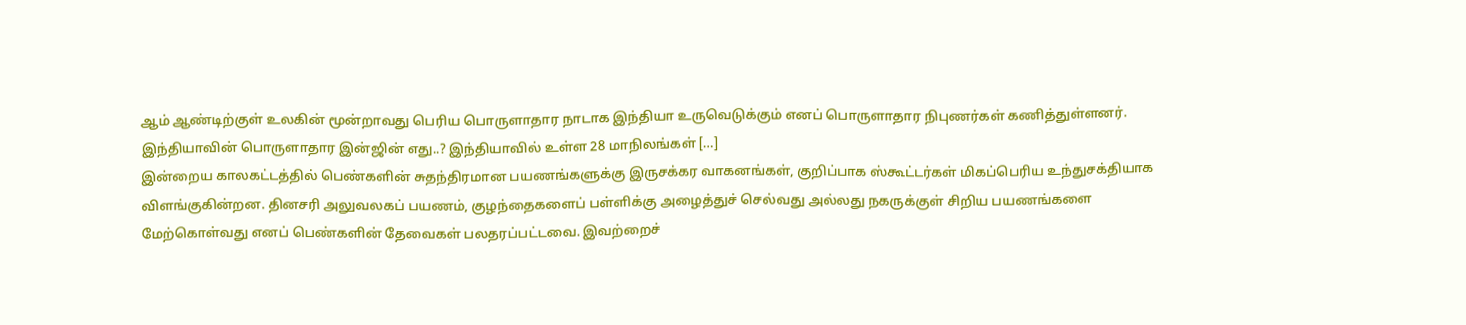ஆம் ஆண்டிற்குள் உலகின் மூன்றாவது பெரிய பொருளாதார நாடாக இந்தியா உருவெடுக்கும் எனப் பொருளாதார நிபுணர்கள் கணித்துள்ளனர். இந்தியாவின் பொருளாதார இன்ஜின் எது..? இந்தியாவில் உள்ள 28 மாநிலங்கள் […]
இன்றைய காலகட்டத்தில் பெண்களின் சுதந்திரமான பயணங்களுக்கு இருசக்கர வாகனங்கள், குறிப்பாக ஸ்கூட்டர்கள் மிகப்பெரிய உந்துசக்தியாக விளங்குகின்றன. தினசரி அலுவலகப் பயணம், குழந்தைகளைப் பள்ளிக்கு அழைத்துச் செல்வது அல்லது நகருக்குள் சிறிய பயணங்களை மேற்கொள்வது எனப் பெண்களின் தேவைகள் பலதரப்பட்டவை. இவற்றைச்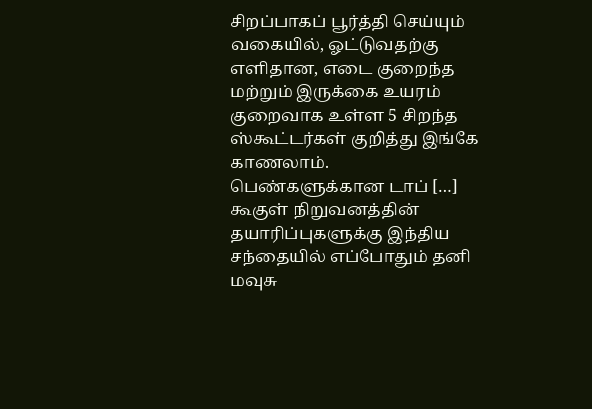சிறப்பாகப் பூர்த்தி செய்யும் வகையில், ஓட்டுவதற்கு எளிதான, எடை குறைந்த மற்றும் இருக்கை உயரம் குறைவாக உள்ள 5 சிறந்த ஸ்கூட்டர்கள் குறித்து இங்கே காணலாம். பெண்களுக்கான டாப் […]
கூகுள் நிறுவனத்தின் தயாரிப்புகளுக்கு இந்திய சந்தையில் எப்போதும் தனி மவுசு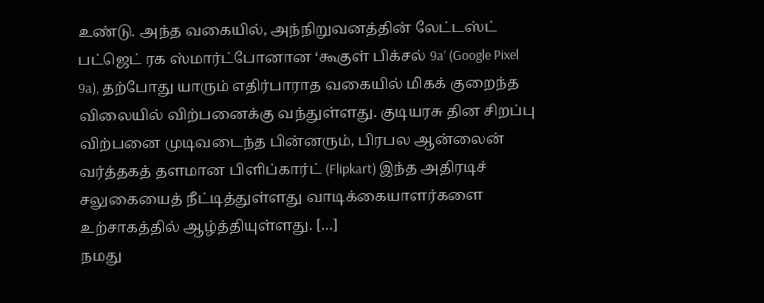உண்டு. அந்த வகையில், அந்நிறுவனத்தின் லேட்டஸ்ட் பட்ஜெட் ரக ஸ்மார்ட்போனான ‘கூகுள் பிக்சல் 9a’ (Google Pixel 9a), தற்போது யாரும் எதிர்பாராத வகையில் மிகக் குறைந்த விலையில் விற்பனைக்கு வந்துள்ளது. குடியரசு தின சிறப்பு விற்பனை முடிவடைந்த பின்னரும், பிரபல ஆன்லைன் வர்த்தகத் தளமான பிளிப்கார்ட் (Flipkart) இந்த அதிரடிச் சலுகையைத் நீட்டித்துள்ளது வாடிக்கையாளர்களை உற்சாகத்தில் ஆழ்த்தியுள்ளது. […]
நமது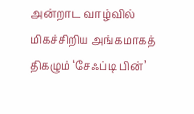அன்றாட வாழ்வில் மிகச்சிறிய அங்கமாகத் திகழும் ‘சேஃப்டி பின்’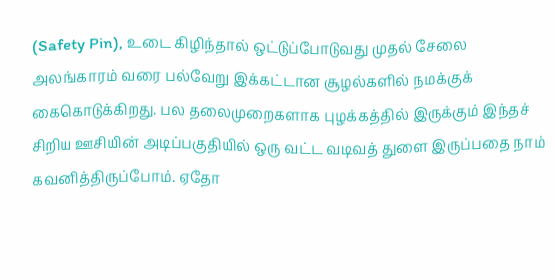(Safety Pin), உடை கிழிந்தால் ஒட்டுப்போடுவது முதல் சேலை அலங்காரம் வரை பல்வேறு இக்கட்டான சூழல்களில் நமக்குக் கைகொடுக்கிறது. பல தலைமுறைகளாக புழக்கத்தில் இருக்கும் இந்தச் சிறிய ஊசியின் அடிப்பகுதியில் ஒரு வட்ட வடிவத் துளை இருப்பதை நாம் கவனித்திருப்போம். ஏதோ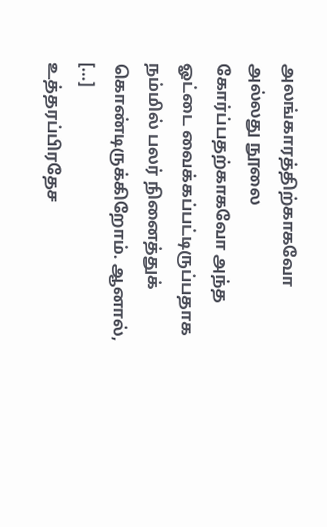அலங்காரத்திற்காகவோ அல்லது நூலை கோர்ப்பதற்காகவோ அந்த ஓட்டை வைக்கப்பட்டிருப்பதாக நம்மில் பலர் நினைத்துக் கொண்டிருக்கிறோம். ஆனால், […]
உத்தரப்பிரதேச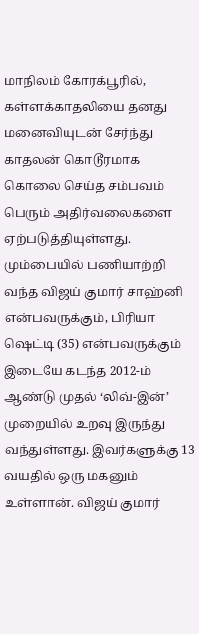மாநிலம் கோரக்பூரில், கள்ளக்காதலியை தனது மனைவியுடன் சேர்ந்து காதலன் கொடூரமாக கொலை செய்த சம்பவம் பெரும் அதிர்வலைகளை ஏற்படுத்தியுள்ளது. மும்பையில் பணியாற்றி வந்த விஜய் குமார் சாஹ்னி என்பவருக்கும், பிரியா ஷெட்டி (35) என்பவருக்கும் இடையே கடந்த 2012-ம் ஆண்டு முதல் ‘லிவ்-இன்’ முறையில் உறவு இருந்து வந்துள்ளது. இவர்களுக்கு 13 வயதில் ஒரு மகனும் உள்ளான். விஜய் குமார்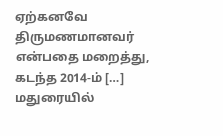ஏற்கனவே திருமணமானவர் என்பதை மறைத்து, கடந்த 2014-ம் […]
மதுரையில்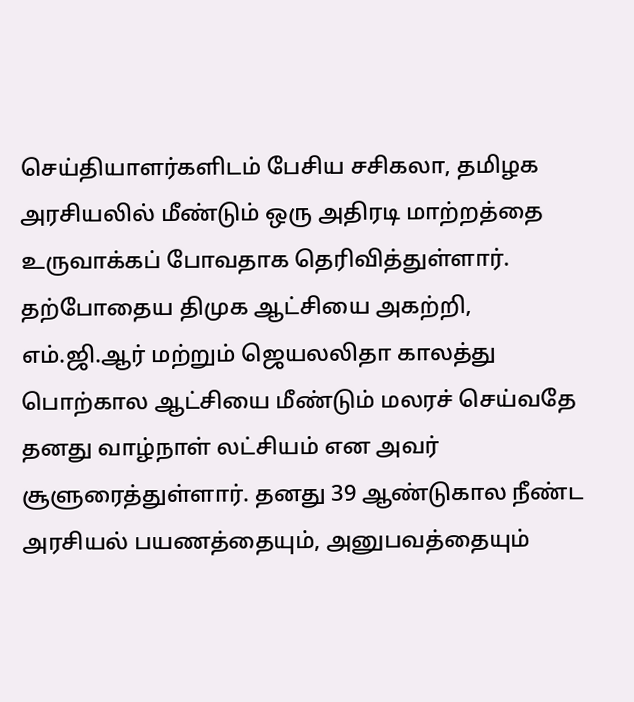செய்தியாளர்களிடம் பேசிய சசிகலா, தமிழக அரசியலில் மீண்டும் ஒரு அதிரடி மாற்றத்தை உருவாக்கப் போவதாக தெரிவித்துள்ளார். தற்போதைய திமுக ஆட்சியை அகற்றி, எம்.ஜி.ஆர் மற்றும் ஜெயலலிதா காலத்து பொற்கால ஆட்சியை மீண்டும் மலரச் செய்வதே தனது வாழ்நாள் லட்சியம் என அவர் சூளுரைத்துள்ளார். தனது 39 ஆண்டுகால நீண்ட அரசியல் பயணத்தையும், அனுபவத்தையும்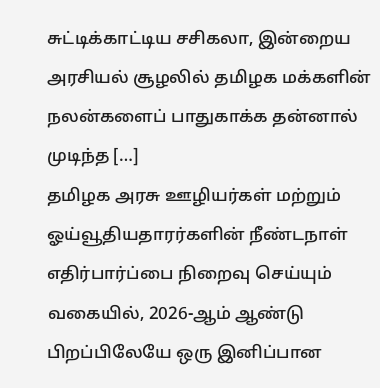சுட்டிக்காட்டிய சசிகலா, இன்றைய அரசியல் சூழலில் தமிழக மக்களின் நலன்களைப் பாதுகாக்க தன்னால் முடிந்த […]
தமிழக அரசு ஊழியர்கள் மற்றும் ஓய்வூதியதாரர்களின் நீண்டநாள் எதிர்பார்ப்பை நிறைவு செய்யும் வகையில், 2026-ஆம் ஆண்டு பிறப்பிலேயே ஒரு இனிப்பான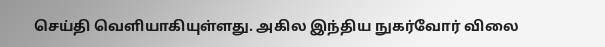செய்தி வெளியாகியுள்ளது. அகில இந்திய நுகர்வோர் விலை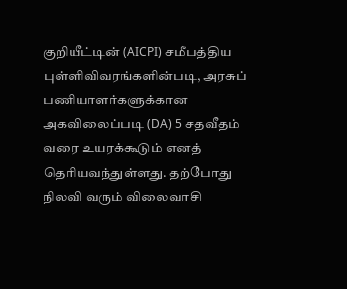குறியீட்டின் (AICPI) சமீபத்திய புள்ளிவிவரங்களின்படி, அரசுப் பணியாளர்களுக்கான அகவிலைப்படி (DA) 5 சதவீதம் வரை உயரக்கூடும் எனத் தெரியவந்துள்ளது. தற்போது நிலவி வரும் விலைவாசி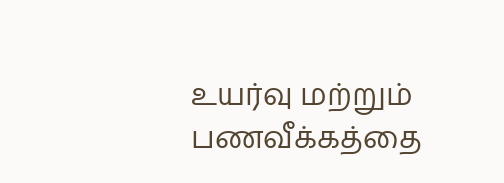உயர்வு மற்றும் பணவீக்கத்தை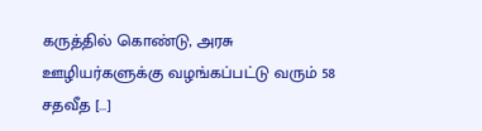கருத்தில் கொண்டு, அரசு ஊழியர்களுக்கு வழங்கப்பட்டு வரும் 58 சதவீத […]